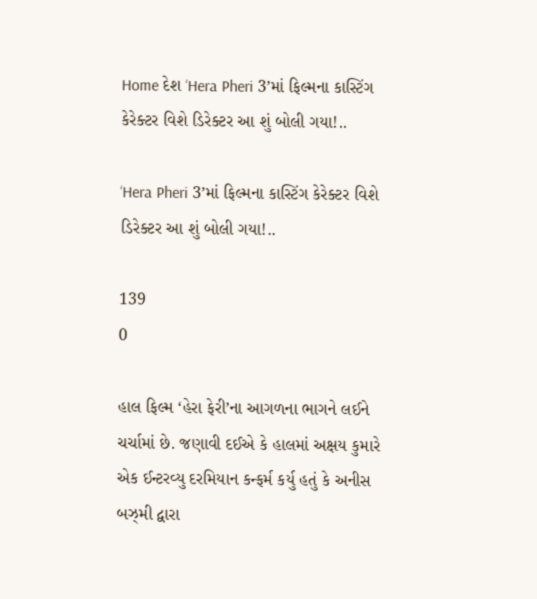Home દેશ ‘Hera Pheri 3’માં ફિલ્મના કાસ્ટિંગ કેરેક્ટર વિશે ડિરેક્ટર આ શું બોલી ગયા!..

‘Hera Pheri 3’માં ફિલ્મના કાસ્ટિંગ કેરેક્ટર વિશે ડિરેક્ટર આ શું બોલી ગયા!..

139
0

હાલ ફિલ્મ ‘હેરા ફેરી’ના આગળના ભાગને લઈને ચર્ચામાં છે. જણાવી દઈએ કે હાલમાં અક્ષય કુમારે એક ઈન્ટરવ્યુ દરમિયાન કન્ફર્મ કર્યુ હતું કે અનીસ બઝ્મી દ્વારા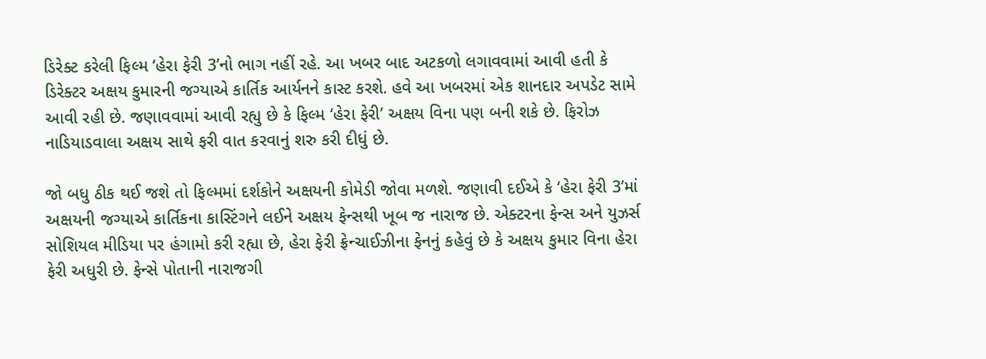ડિરેક્ટ કરેલી ફિલ્મ ‘હેરા ફેરી 3’નો ભાગ નહીં રહે. આ ખબર બાદ અટકળો લગાવવામાં આવી હતી કે ડિરેક્ટર અક્ષય કુમારની જગ્યાએ કાર્તિક આર્યનને કાસ્ટ કરશે. હવે આ ખબરમાં એક શાનદાર અપડેટ સામે આવી રહી છે. જણાવવામાં આવી રહ્યુ છે કે ફિલ્મ ‘હેરા ફેરી’ અક્ષય વિના પણ બની શકે છે. ફિરોઝ નાડિયાડવાલા અક્ષય સાથે ફરી વાત કરવાનું શરુ કરી દીધું છે.

જો બધુ ઠીક થઈ જશે તો ફિલ્મમાં દર્શકોને અક્ષયની કોમેડી જોવા મળશે. જણાવી દઈએ કે ‘હેરા ફેરી 3’માં અક્ષયની જગ્યાએ કાર્તિકના કાસ્ટિંગને લઈને અક્ષય ફેન્સથી ખૂબ જ નારાજ છે. એક્ટરના ફેન્સ અને યુઝર્સ સોશિયલ મીડિયા પર હંગામો કરી રહ્યા છે, હેરા ફેરી ફ્રેન્ચાઈઝીના ફેનનું કહેવું છે કે અક્ષય કુમાર વિના હેરા ફેરી અધુરી છે. ફેન્સે પોતાની નારાજગી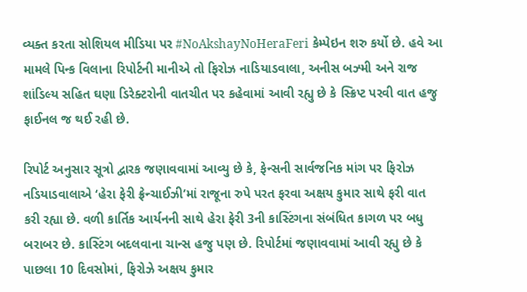વ્યક્ત કરતા સોશિયલ મીડિયા પર #NoAkshayNoHeraFeri કેમ્પેઇન શરુ કર્યો છે. હવે આ મામલે પિન્ક વિલાના રિપોર્ટની માનીએ તો ફિરોઝ નાડિયાડવાલા, અનીસ બઝ્મી અને રાજ શાંડિલ્ય સહિત ઘણા ડિરેક્ટરોની વાતચીત પર કહેવામાં આવી રહ્યુ છે કે સ્ક્રિપ્ટ પરવી વાત હજુ ફાઈનલ જ થઈ રહી છે.

રિપોર્ટ અનુસાર સૂત્રો દ્વારક જણાવવામાં આવ્યુ છે કે, ફેન્સની સાર્વજનિક માંગ પર ફિરોઝ નડિયાડવાલાએ ‘હેરા ફેરી ફ્રેન્ચાઈઝી’માં રાજૂના રુપે પરત ફરવા અક્ષય કુમાર સાથે ફરી વાત કરી રહ્યા છે. વળી કાર્તિક આર્યનની સાથે હેરા ફેરી 3ની કાસ્ટિંગના સંબંધિત કાગળ પર બધુ બરાબર છે. કાસ્ટિંગ બદલવાના ચાન્સ હજુ પણ છે. રિપોર્ટમાં જણાવવામાં આવી રહ્યુ છે કે પાછલા 10 દિવસોમાં, ફિરોઝે અક્ષય કુમાર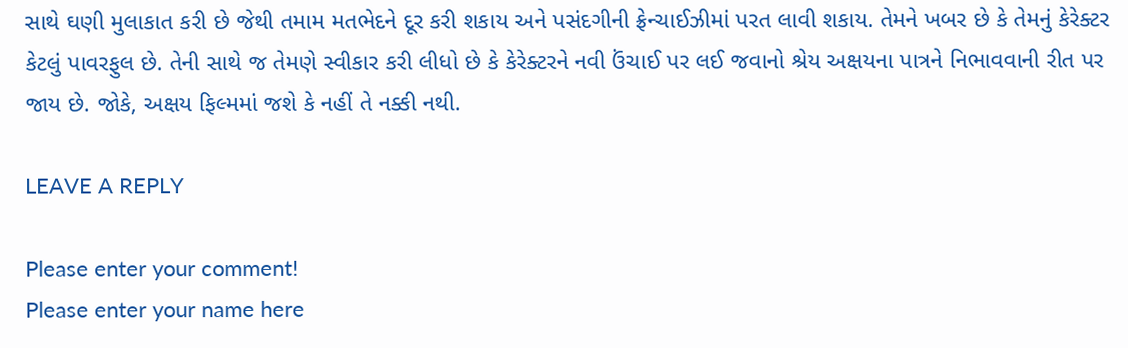સાથે ઘણી મુલાકાત કરી છે જેથી તમામ મતભેદને દૂર કરી શકાય અને પસંદગીની ફ્રેન્ચાઈઝીમાં પરત લાવી શકાય. તેમને ખબર છે કે તેમનું કેરેક્ટર કેટલું પાવરફુલ છે. તેની સાથે જ તેમણે સ્વીકાર કરી લીધો છે કે કેરેક્ટરને નવી ઉંચાઈ પર લઈ જવાનો શ્રેય અક્ષયના પાત્રને નિભાવવાની રીત પર જાય છે. જોકે, અક્ષય ફિલ્મમાં જશે કે નહીં તે નક્કી નથી.

LEAVE A REPLY

Please enter your comment!
Please enter your name here